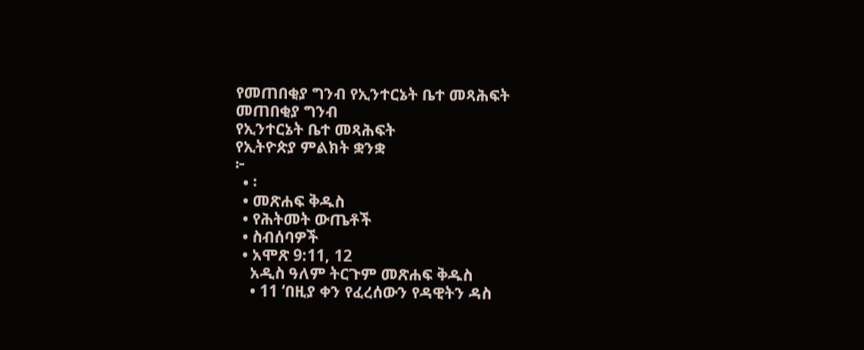የመጠበቂያ ግንብ የኢንተርኔት ቤተ መጻሕፍት
መጠበቂያ ግንብ
የኢንተርኔት ቤተ መጻሕፍት
የኢትዮጵያ ምልክት ቋንቋ
፦
  • ፡
  • መጽሐፍ ቅዱስ
  • የሕትመት ውጤቶች
  • ስብሰባዎች
  • አሞጽ 9:11, 12
    አዲስ ዓለም ትርጉም መጽሐፍ ቅዱስ
    • 11 ‘በዚያ ቀን የፈረሰውን የዳዊትን ዳስ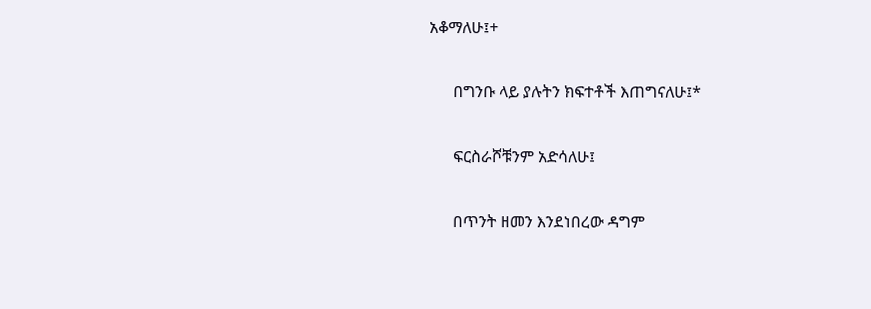አቆማለሁ፤+

      በግንቡ ላይ ያሉትን ክፍተቶች እጠግናለሁ፤*

      ፍርስራሾቹንም አድሳለሁ፤

      በጥንት ዘመን እንደነበረው ዳግም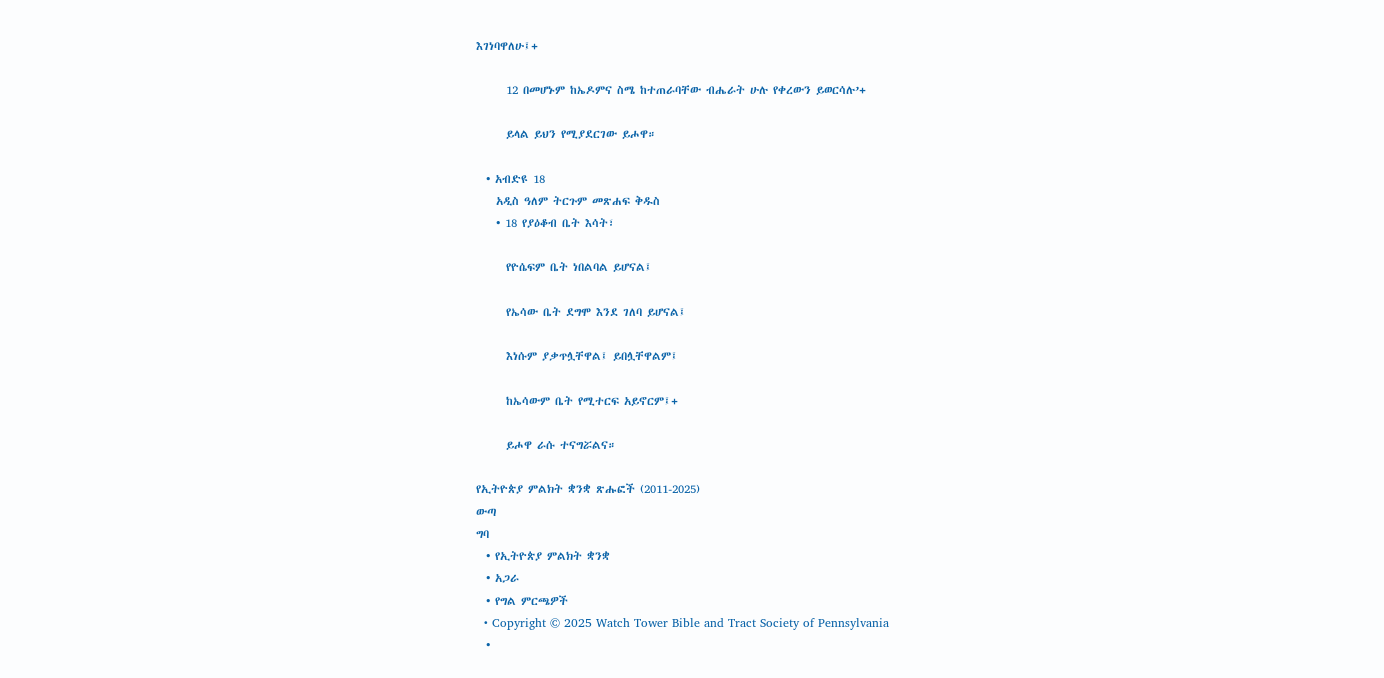እገነባዋለሁ፤+

      12 በመሆኑም ከኤዶምና ስሜ ከተጠራባቸው ብሔራት ሁሉ የቀረውን ይወርሳሉ’+

      ይላል ይህን የሚያደርገው ይሖዋ።

  • አብድዩ 18
    አዲስ ዓለም ትርጉም መጽሐፍ ቅዱስ
    • 18 የያዕቆብ ቤት እሳት፣

      የዮሴፍም ቤት ነበልባል ይሆናል፤

      የኤሳው ቤት ደግሞ እንደ ገለባ ይሆናል፤

      እነሱም ያቃጥሏቸዋል፤ ይበሏቸዋልም፤

      ከኤሳውም ቤት የሚተርፍ አይኖርም፤+

      ይሖዋ ራሱ ተናግሯልና።

የኢትዮጵያ ምልክት ቋንቋ ጽሑፎች (2011-2025)
ውጣ
ግባ
  • የኢትዮጵያ ምልክት ቋንቋ
  • አጋራ
  • የግል ምርጫዎች
  • Copyright © 2025 Watch Tower Bible and Tract Society of Pennsylvania
  •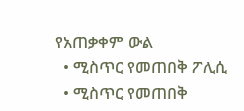የአጠቃቀም ውል
  • ሚስጥር የመጠበቅ ፖሊሲ
  • ሚስጥር የመጠበቅ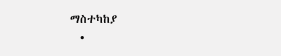ማስተካከያ
  •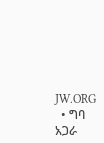JW.ORG
  • ግባ
አጋራ